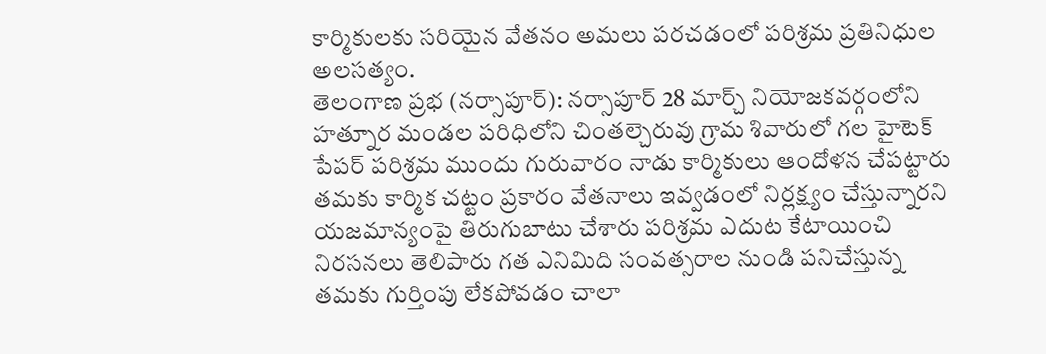కార్మికులకు సరియైన వేతనం అమలు పరచడంలో పరిశ్రమ ప్రతినిధుల అలసత్యం.
తెలంగాణ ప్రభ (నర్సాపూర్): నర్సాపూర్ 28 మార్చ్ నియోజకవర్గంలోని హత్నూర మండల పరిధిలోని చింతల్చెరువు గ్రామ శివారులో గల హైటెక్ పేపర్ పరిశ్రమ ముందు గురువారం నాడు కార్మికులు ఆందోళన చేపట్టారు తమకు కార్మిక చట్టం ప్రకారం వేతనాలు ఇవ్వడంలో నిర్లక్ష్యం చేస్తున్నారని యజమాన్యంపై తిరుగుబాటు చేశారు పరిశ్రమ ఎదుట కేటాయించి నిరసనలు తెలిపారు గత ఎనిమిది సంవత్సరాల నుండి పనిచేస్తున్న తమకు గుర్తింపు లేకపోవడం చాలా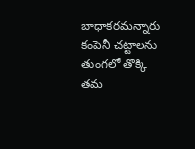బాధాకరమన్నారు కంపెనీ చట్టాలను తుంగలో తొక్కి తమ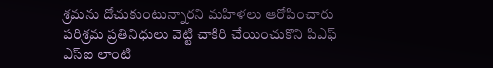శ్రమను దోచుకుంటున్నారని మహిళలు ఆరోపించారు పరిశ్రమ ప్రతినిధులు వెట్టి చాకిరి చేయించుకొని పిఎఫ్ ఎస్ఐ లాంటి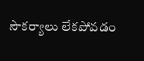సౌకర్యాలు లేకపోవడం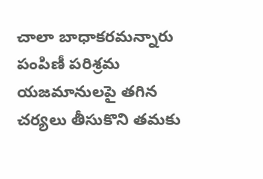చాలా బాధాకరమన్నారు పంపిణీ పరిశ్రమ యజమానులపై తగిన చర్యలు తీసుకొని తమకు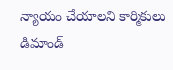న్యాయం చేయాలని కార్మికులు డిమాండ్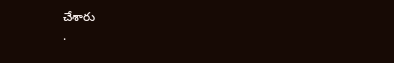చేశారు
.